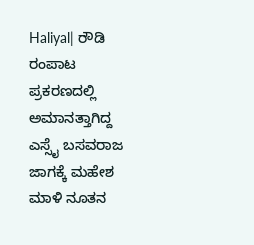Haliyal| ರೌಡಿ ರಂಪಾಟ ಪ್ರಕರಣದಲ್ಲಿ ಅಮಾನತ್ತಾಗಿದ್ದ ಎಸ್ಸೈ ಬಸವರಾಜ ಜಾಗಕ್ಕೆ ಮಹೇಶ ಮಾಳಿ ನೂತನ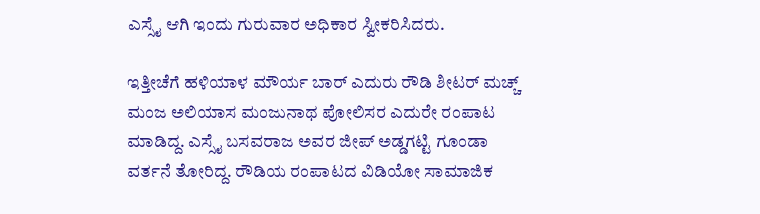ಎಸ್ಸೈ ಆಗಿ ಇಂದು ಗುರುವಾರ ಅಧಿಕಾರ ಸ್ವೀಕರಿಸಿದರು.

ಇತ್ತೀಚೆಗೆ ಹಳಿಯಾಳ ಮೌರ್ಯ ಬಾ‌ರ್ ಎದುರು ರೌಡಿ ಶೀಟರ್ ಮಚ್ಚ್ ಮಂಜ ಅಲಿಯಾಸ ಮಂಜುನಾಥ ಪೋಲಿಸರ‌ ಎದುರೇ ರಂಪಾಟ ಮಾಡಿದ್ದ. ಎಸ್ಸೈ ಬಸವರಾಜ ಅವರ ಜೀಪ್ ಅಡ್ಡಗಟ್ಟಿ ಗೂಂಡಾ ವರ್ತನೆ ತೋರಿದ್ದ. ರೌಡಿಯ ರಂಪಾಟದ ವಿಡಿಯೋ ಸಾಮಾಜಿಕ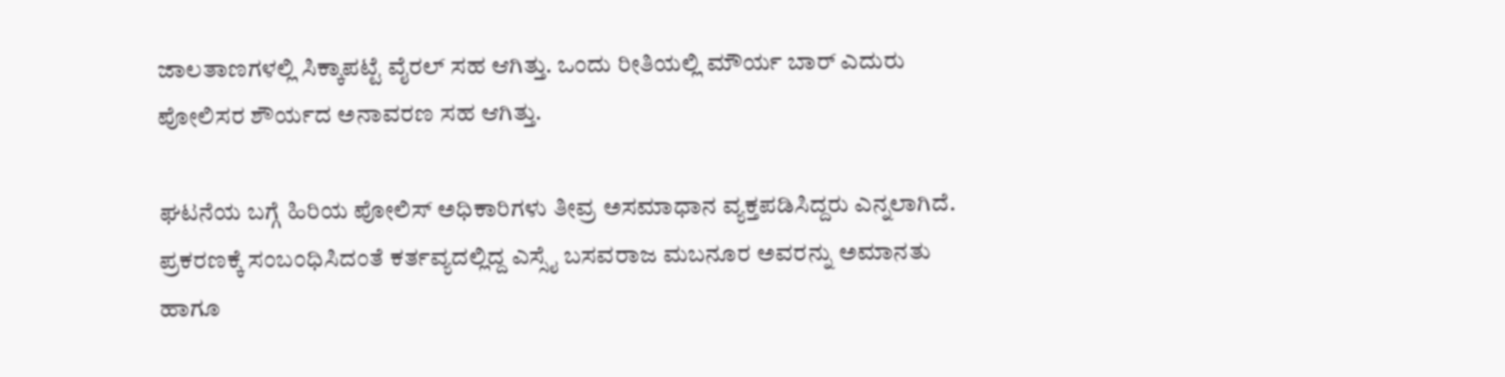ಜಾಲತಾಣಗಳಲ್ಲಿ ಸಿಕ್ಕಾಪಟ್ಟೆ ವೈರಲ್ ಸಹ ಆಗಿತ್ತು. ಒಂದು ರೀತಿಯಲ್ಲಿ ಮೌರ್ಯ ಬಾರ್ ಎದುರು ಪೋಲಿಸರ ಶೌರ್ಯದ ಅನಾವರಣ ಸಹ ಆಗಿತ್ತು.

ಘಟನೆಯ ಬಗ್ಗೆ ಹಿರಿಯ ಪೋಲಿಸ್ ಅಧಿಕಾರಿಗಳು ತೀವ್ರ ಅಸಮಾಧಾನ ವ್ಯಕ್ತಪಡಿಸಿದ್ದರು ಎನ್ನಲಾಗಿದೆ. ಪ್ರಕರಣಕ್ಕೆ ಸಂಬಂಧಿಸಿದಂತೆ ಕರ್ತವ್ಯದಲ್ಲಿದ್ದ ಎಸ್ಸೈ ಬಸವರಾಜ ಮಬನೂರ ಅವರನ್ನು ಅಮಾನತು ಹಾಗೂ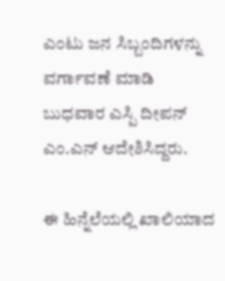ಎಂಟು ಜನ ಸಿಬ್ಬಂದಿಗಳನ್ನು ವರ್ಗಾವಣೆ ಮಾಡಿ ಬುಧವಾರ ಎಸ್ಪಿ ದೀಪನ್ ಎಂ.ಎನ್ ಆದೇಶಿಸಿದ್ದರು.

ಈ ಹಿನ್ನೆಲೆಯಲ್ಲಿ ಖಾಲಿಯಾದ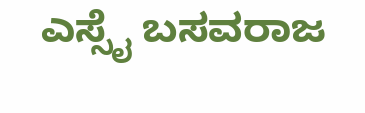ಎಸ್ಸೈ ಬಸವರಾಜ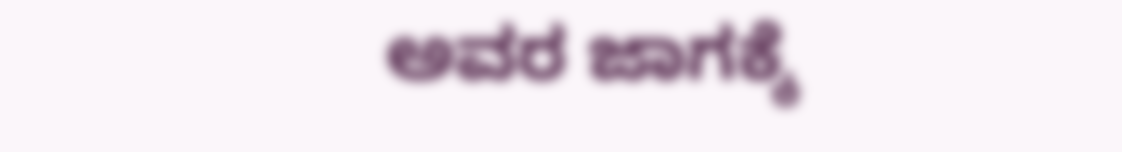ಅವರ ಜಾಗಕ್ಕೆ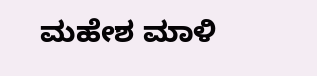ಮಹೇಶ ಮಾಳಿ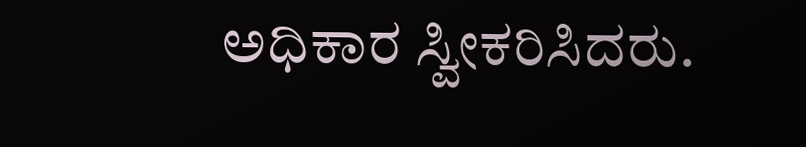ಅಧಿಕಾರ ಸ್ವೀಕರಿಸಿದರು.